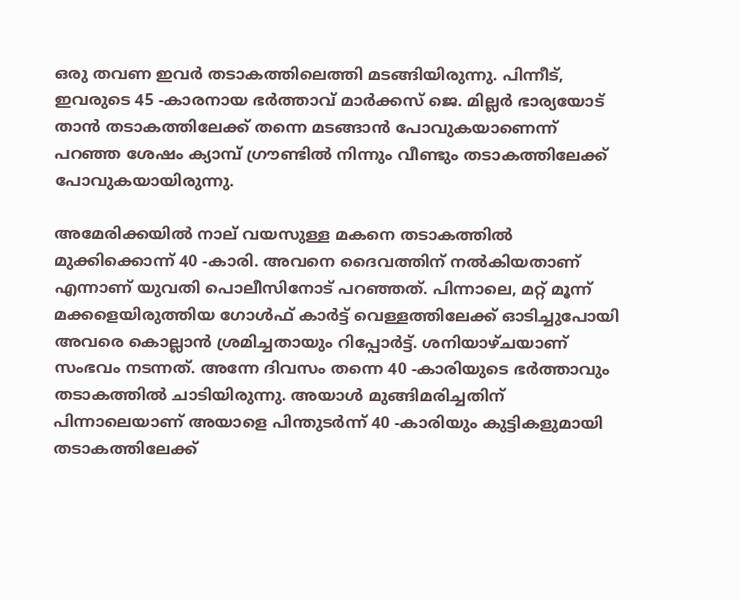ഒരു തവണ ഇവർ തടാകത്തിലെത്തി മടങ്ങിയിരുന്നു. പിന്നീട്, ഇവരുടെ 45 -കാരനായ ഭർത്താവ് മാർക്കസ് ജെ. മില്ലർ ഭാര്യയോട് താൻ തടാകത്തിലേക്ക് തന്നെ മടങ്ങാൻ പോവുകയാണെന്ന് പറഞ്ഞ ശേഷം ക്യാമ്പ് ഗ്രൗണ്ടിൽ നിന്നും വീണ്ടും തടാകത്തിലേക്ക് പോവുകയായിരുന്നു.

അമേരിക്കയിൽ നാല് വയസുള്ള മകനെ തടാകത്തിൽ മുക്കിക്കൊന്ന് 40 -കാരി. അവനെ ദൈവത്തിന് നൽകിയതാണ് എന്നാണ് യുവതി പൊലീസിനോട് പറഞ്ഞത്. പിന്നാലെ, മറ്റ് മൂന്ന് മക്കളെയിരുത്തിയ ഗോൾഫ് കാർട്ട് വെള്ളത്തിലേക്ക് ഓടിച്ചുപോയി അവരെ കൊല്ലാൻ ശ്രമിച്ചതായും റിപ്പോർട്ട്. ശനിയാഴ്ചയാണ് സംഭവം നടന്നത്. അന്നേ ദിവസം തന്നെ 40 -കാരിയുടെ ഭർത്താവും തടാകത്തിൽ ചാടിയിരുന്നു. അയാൾ മുങ്ങിമരിച്ചതിന് പിന്നാലെയാണ് അയാളെ പിന്തുടർന്ന് 40 -കാരിയും കുട്ടികളുമായി തടാകത്തിലേക്ക്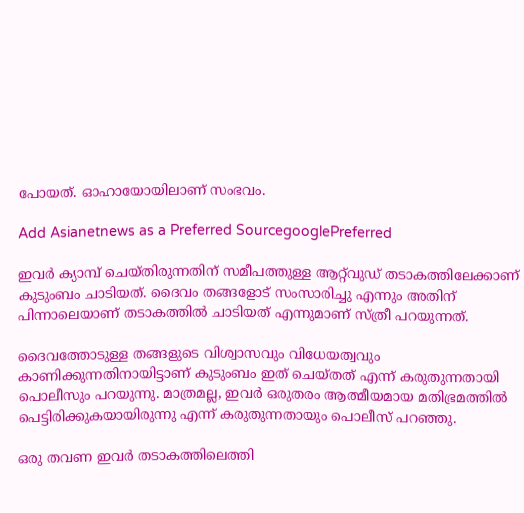പോയത്. ഓഹായോയിലാണ് സംഭവം.

Add Asianetnews as a Preferred SourcegooglePreferred

ഇവർ ക്യാമ്പ് ചെയ്തിരുന്നതിന് സമീപത്തുള്ള ആറ്റ്‍വുഡ് തടാകത്തിലേക്കാണ് കുടുംബം ചാടിയത്. ദൈവം തങ്ങളോട് സംസാരിച്ചു എന്നും അതിന് പിന്നാലെയാണ് തടാകത്തിൽ ചാടിയത് എന്നുമാണ് സ്ത്രീ പറയുന്നത്.

ദൈവത്തോടുള്ള തങ്ങളുടെ വിശ്വാസവും വിധേയത്വവും കാണിക്കുന്നതിനായിട്ടാണ് കുടുംബം ഇത് ചെയ്തത് എന്ന് കരുതുന്നതായി പൊലീസും പറയുന്നു. മാത്രമല്ല, ഇവർ ഒരുതരം ആത്മീയമായ മതിഭ്രമത്തിൽ പെട്ടിരിക്കുകയായിരുന്നു എന്ന് കരുതുന്നതായും പൊലീസ് പറഞ്ഞു.

ഒരു തവണ ഇവർ തടാകത്തിലെത്തി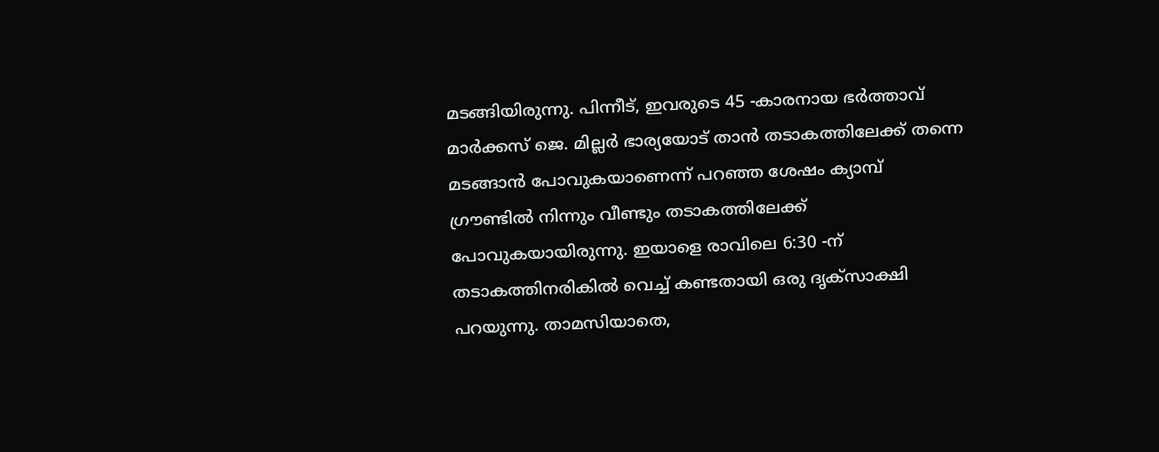മടങ്ങിയിരുന്നു. പിന്നീട്, ഇവരുടെ 45 -കാരനായ ഭർത്താവ് മാർക്കസ് ജെ. മില്ലർ ഭാര്യയോട് താൻ തടാകത്തിലേക്ക് തന്നെ മടങ്ങാൻ പോവുകയാണെന്ന് പറഞ്ഞ ശേഷം ക്യാമ്പ് ഗ്രൗണ്ടിൽ നിന്നും വീണ്ടും തടാകത്തിലേക്ക് പോവുകയായിരുന്നു. ഇയാളെ രാവിലെ 6:30 -ന് തടാകത്തിനരികിൽ വെച്ച് കണ്ടതായി ഒരു ദൃക്‌സാക്ഷി പറയുന്നു. താമസിയാതെ,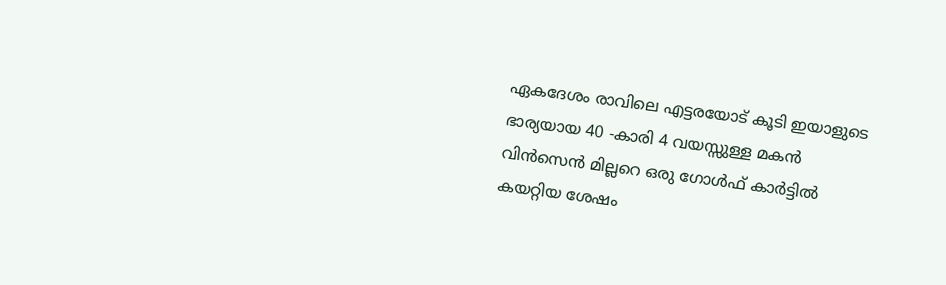ഏകദേശം രാവിലെ എട്ടരയോട് കൂടി ഇയാളുടെ ഭാര്യയായ 40 -കാരി 4 വയസ്സുള്ള മകൻ വിൻസെൻ മില്ലറെ ഒരു ഗോൾഫ് കാർട്ടിൽ കയറ്റിയ ശേഷം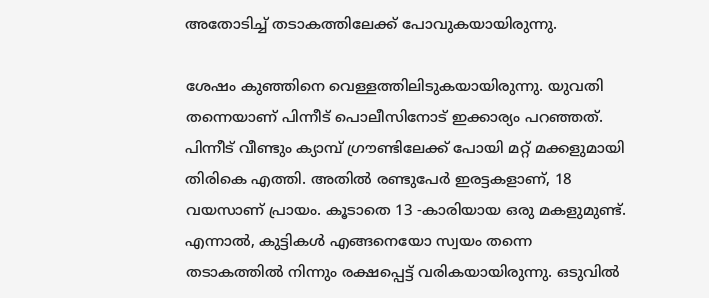അതോടിച്ച് തടാകത്തിലേക്ക് പോവുകയായിരുന്നു.

ശേഷം കുഞ്ഞിനെ വെള്ളത്തിലിടുകയായിരുന്നു. യുവതി തന്നെയാണ് പിന്നീട് പൊലീസിനോട് ഇക്കാര്യം പറഞ്ഞത്. പിന്നീട് വീണ്ടും ക്യാമ്പ് ഗ്രൗണ്ടിലേക്ക് പോയി മറ്റ് മക്കളുമായി തിരികെ എത്തി. അതിൽ രണ്ടുപേർ ഇരട്ടകളാണ്, 18 വയസാണ് പ്രായം. കൂടാതെ 13 -കാരിയായ ഒരു മകളുമുണ്ട്. എന്നാൽ, കുട്ടികൾ എങ്ങനെയോ സ്വയം തന്നെ തടാകത്തിൽ നിന്നും രക്ഷപ്പെട്ട് വരികയായിരുന്നു. ഒടുവിൽ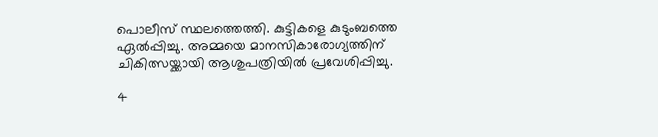പൊലീസ് സ്ഥലത്തെത്തി. കുട്ടികളെ കുടുംബത്തെ ഏൽപ്പിച്ചു. അമ്മയെ മാനസികാരോഗ്യത്തിന് ചികിത്സയ്ക്കായി ആശുപത്രിയിൽ പ്രവേശിപ്പിച്ചു.

4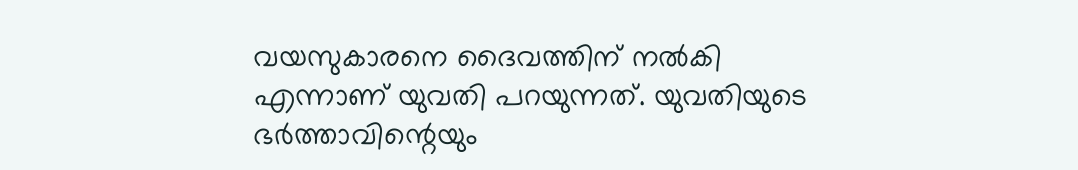വയസുകാരനെ ദൈവത്തിന് നൽകി എന്നാണ് യുവതി പറയുന്നത്. യുവതിയുടെ ഭർത്താവിന്റെയും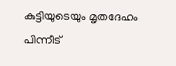കുട്ടിയുടെയും മൃതദേഹം പിന്നീട്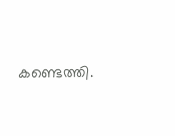കണ്ടെത്തി.